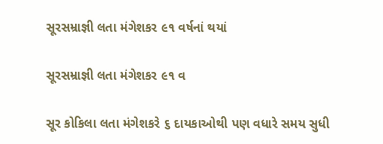સૂરસમ્રાજ્ઞી લતા મંગેશકર ૯૧ વર્ષનાં થયાં

સૂરસમ્રાજ્ઞી લતા મંગેશકર ૯૧ વ

સૂર કોકિલા લતા મંગેશકરે ૬ દાયકાઓથી પણ વધારે સમય સુધી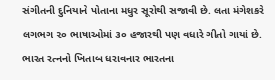સંગીતની દુનિયાને પોતાના મધુર સૂરોથી સજાવી છે. લતા મંગેશકરે લગભગ ૨૦ ભાષાઓમાં ૩૦ હજારથી પણ વધારે ગીતો ગાયાં છે. ભારત રત્નનો ખિતાબ ધરાવનાર ભારતના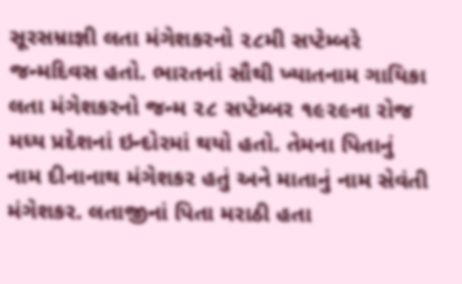સૂરસમ્રાજ્ઞી લતા મંગેશકરનો ૨૮મી સપ્ટેમ્બરે જન્મદિવસ હતો. ભારતનાં સૌથી ખ્યાતનામ ગાયિકા લતા મંગેશકરનો જન્મ ૨૮ સપ્ટેમ્બર ૧૯૨૯ના રોજ મધ્ય પ્રદેશનાં ઇન્દોરમાં થયો હતો. તેમના પિતાનું નામ દીનાનાથ મંગેશકર હતું અને માતાનું નામ સેવંતી મંગેશકર. લતાજીનાં પિતા મરાઠી હતા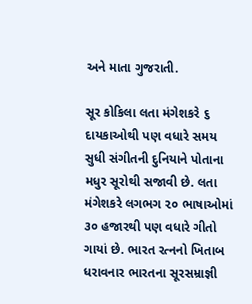અને માતા ગુજરાતી.

સૂર કોકિલા લતા મંગેશકરે ૬ દાયકાઓથી પણ વધારે સમય સુધી સંગીતની દુનિયાને પોતાના મધુર સૂરોથી સજાવી છે. લતા મંગેશકરે લગભગ ૨૦ ભાષાઓમાં ૩૦ હજારથી પણ વધારે ગીતો ગાયાં છે. ભારત રત્નનો ખિતાબ ધરાવનાર ભારતના સૂરસમ્રાજ્ઞી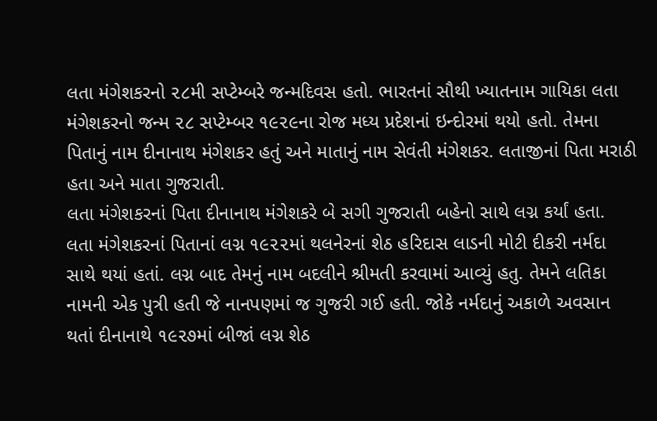લતા મંગેશકરનો ૨૮મી સપ્ટેમ્બરે જન્મદિવસ હતો. ભારતનાં સૌથી ખ્યાતનામ ગાયિકા લતા મંગેશકરનો જન્મ ૨૮ સપ્ટેમ્બર ૧૯૨૯ના રોજ મધ્ય પ્રદેશનાં ઇન્દોરમાં થયો હતો. તેમના પિતાનું નામ દીનાનાથ મંગેશકર હતું અને માતાનું નામ સેવંતી મંગેશકર. લતાજીનાં પિતા મરાઠી હતા અને માતા ગુજરાતી.
લતા મંગેશકરનાં પિતા દીનાનાથ મંગેશકરે બે સગી ગુજરાતી બહેનો સાથે લગ્ન કર્યાં હતા. લતા મંગેશકરનાં પિતાનાં લગ્ન ૧૯૨૨માં થલનેરનાં શેઠ હરિદાસ લાડની મોટી દીકરી નર્મદા સાથે થયાં હતાં. લગ્ન બાદ તેમનું નામ બદલીને શ્રીમતી કરવામાં આવ્યું હતુ. તેમને લતિકા નામની એક પુત્રી હતી જે નાનપણમાં જ ગુજરી ગઈ હતી. જોકે નર્મદાનું અકાળે અવસાન થતાં દીનાનાથે ૧૯૨૭માં બીજાં લગ્ન શેઠ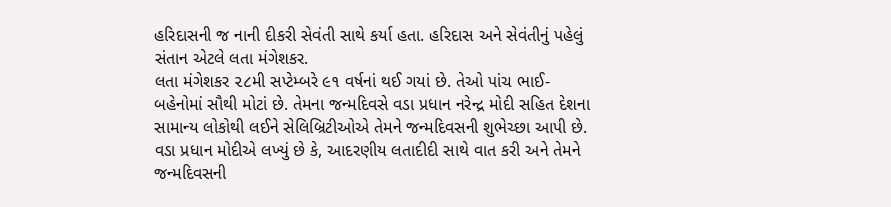હરિદાસની જ નાની દીકરી સેવંતી સાથે કર્યા હતા. હરિદાસ અને સેવંતીનું પહેલું સંતાન એટલે લતા મંગેશકર.
લતા મંગેશકર ૨૮મી સપ્ટેમ્બરે ૯૧ વર્ષનાં થઈ ગયાં છે. તેઓ પાંચ ભાઈ-બહેનોમાં સૌથી મોટાં છે. તેમના જન્મદિવસે વડા પ્રધાન નરેન્દ્ર મોદી સહિત દેશના સામાન્ય લોકોથી લઈને સેલિબ્રિટીઓએ તેમને જન્મદિવસની શુભેચ્છા આપી છે.
વડા પ્રધાન મોદીએ લખ્યું છે કે, આદરણીય લતાદીદી સાથે વાત કરી અને તેમને જન્મદિવસની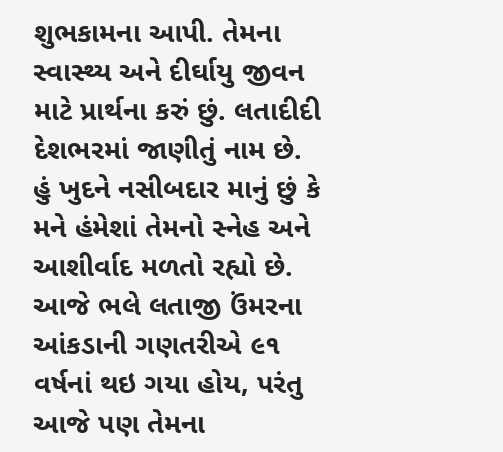શુભકામના આપી. તેમના સ્વાસ્થ્ય અને દીર્ઘાયુ જીવન માટે પ્રાર્થના કરું છું. લતાદીદી દેશભરમાં જાણીતું નામ છે. હું ખુદને નસીબદાર માનું છું કે મને હંમેશાં તેમનો સ્નેહ અને આશીર્વાદ મળતો રહ્યો છે. આજે ભલે લતાજી ઉંમરના આંકડાની ગણતરીએ ૯૧ વર્ષનાં થઇ ગયા હોય, પરંતુ આજે પણ તેમના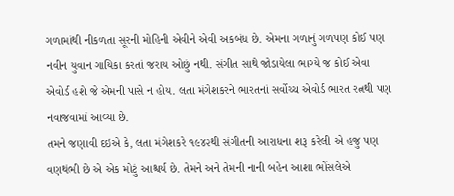ગળામાંથી નીકળતા સૂરની મોહિની એવીને એવી અકબંધ છે. એમના ગળાનું ગળપણ કોઈ પણ નવીન યુવાન ગાયિકા કરતાં જરાય ઓછું નથી. સંગીત સાથે જોડાયેલા ભાગ્યે જ કોઈ એવા એવોર્ડ હશે જે એમની પાસે ન હોય. લતા મંગેશકરને ભારતનાં સર્વોચ્ચ એવોર્ડ ભારત રત્નથી પણ નવાજવામાં આવ્યા છે.
તમને જણાવી દઇએ કે, લતા મંગેશકરે ૧૯૪૨થી સંગીતની આરાધના શરૂ કરેલી એ હજુ પણ વણથંભી છે એ એક મોટું આશ્ચર્ય છે. તેમને અને તેમની નાની બહેન આશા ભોંસલેએ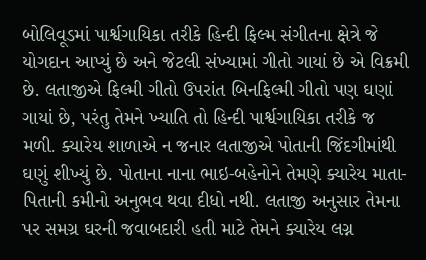બોલિવૂડમાં પાર્શ્વગાયિકા તરીકે હિન્દી ફિલ્મ સંગીતના ક્ષેત્રે જે યોગદાન આપ્યું છે અને જેટલી સંખ્યામાં ગીતો ગાયાં છે એ વિક્રમી છે. લતાજીએ ફિલ્મી ગીતો ઉપરાંત બિનફિલ્મી ગીતો પણ ઘણાં ગાયાં છે, પરંતુ તેમને ખ્યાતિ તો હિન્દી પાર્શ્વગાયિકા તરીકે જ મળી. ક્યારેય શાળાએ ન જનાર લતાજીએ પોતાની જિંદગીમાંથી ઘણું શીખ્યું છે. પોતાના નાના ભાઇ-બહેનોને તેમણે ક્યારેય માતા-પિતાની કમીનો અનુભવ થવા દીધો નથી. લતાજી અનુસાર તેમના પર સમગ્ર ઘરની જવાબદારી હતી માટે તેમને ક્યારેય લગ્ન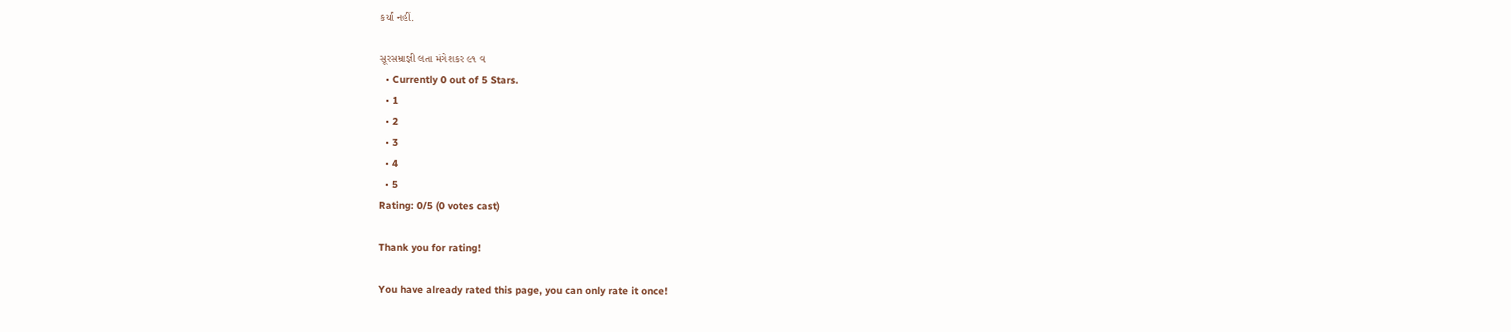કર્યાં નહીં.

સૂરસમ્રાજ્ઞી લતા મંગેશકર ૯૧ વ
  • Currently 0 out of 5 Stars.
  • 1
  • 2
  • 3
  • 4
  • 5
Rating: 0/5 (0 votes cast)

Thank you for rating!

You have already rated this page, you can only rate it once!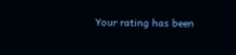Your rating has been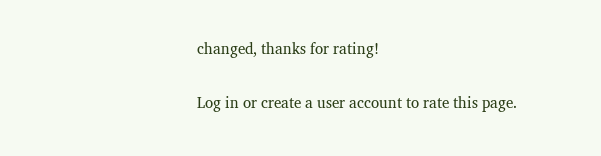changed, thanks for rating!

Log in or create a user account to rate this page.